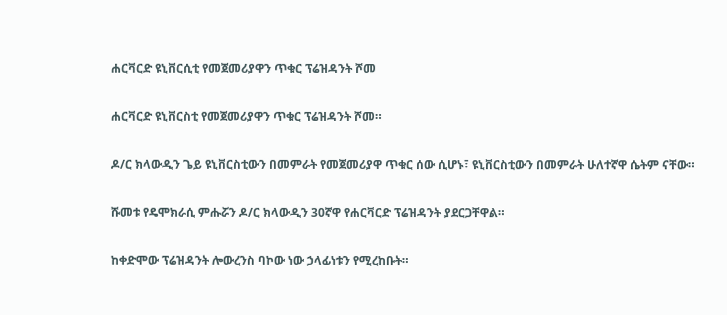ሐርቫርድ ዩኒቨርሲቲ የመጀመሪያዋን ጥቁር ፕሬዝዳንት ሾመ

ሐርቫርድ ዩኒቨርስቲ የመጀመሪያዋን ጥቁር ፕሬዝዳንት ሾመ።

ዶ/ር ክላውዲን ጌይ ዩኒቨርስቲውን በመምራት የመጀመሪያዋ ጥቁር ሰው ሲሆኑ፣ ዩኒቨርስቲውን በመምራት ሁለተኛዋ ሴትም ናቸው።

ሹመቱ የዴሞክራሲ ምሑሯን ዶ/ር ክላውዲን 30ኛዋ የሐርቫርድ ፕሬዝዳንት ያደርጋቸዋል።

ከቀድሞው ፕሬዝዳንት ሎውረንስ ባኮው ነው ኃላፊነቱን የሚረከቡት።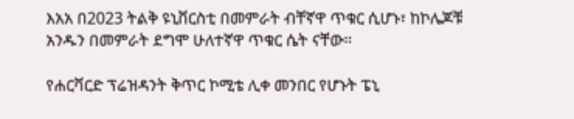እአአ በ2023 ትልቅ ዩኒቨርስቲ በመምራት ብቸኛዋ ጥቁር ሲሆኑ፣ ከኮሌጆቹ አንዱን በመምራት ደግሞ ሁለተኛዋ ጥቁር ሴት ናቸው።

የሐርቫርድ ፕሬዝዳንት ቅጥር ኮሚቴ ሊቀ መንበር የሆኑት ፔኒ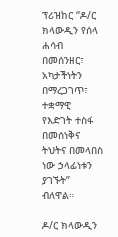ፕሪዝከር “ዶ/ር ክላውዲን የሰላ ሐሳብ በመሰንዘር፣ አካታችነትን በማረጋገጥ፣ ተቋማዊ የእድገት ተስፋ በመሰነቅና ትህትና በመላበስ ነው ኃላፊነቱን ያገኙት” ብለዋል።

ዶ/ር ክላውዲን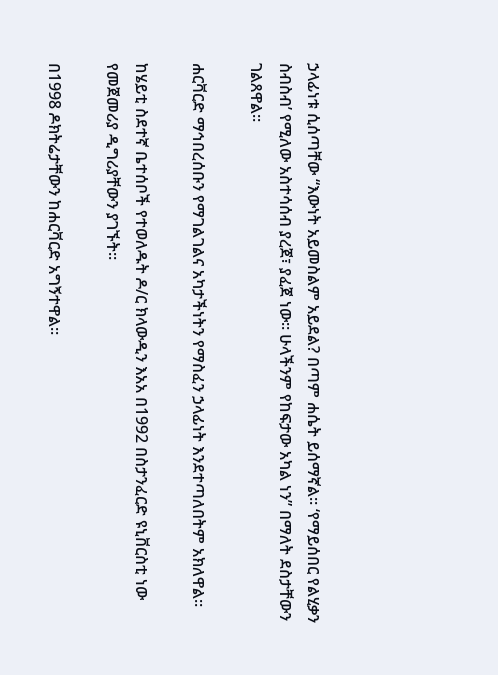ኃላፊነቱ ሲሰጣቸው “እውነት አይመስልም አይደል? በጣም ሐሴት ይሰማኛል። ‘የማይሰበር የልሂቃን ስብስብ’ የሚለው አስተሳሰብ ያረጀ፣ ያፈጀ ነው። ሁላችንም የከፍታው አካል ነን” በማለት ደስታቸውን ገልጸዋል።

ሐርቫርድ ማኅበረሰቡን የማገልገልና አካታችነትን የማስፈን ኃላፊነት እንደተጣለበትም አክለዋል።

ከሄይቲ ስደተኛ ቤተሰቦች የተወለዱት ዶ/ር ክላውዲን እአአ በ1992 በስታንፈርድ ዩኒቨርስቲ ነው የመጀመሪያ ዲግሪያቸውን ያገኙት።

በ1998 ዶክትሬታቸውን ከሐርቫርድ አግኝተዋል።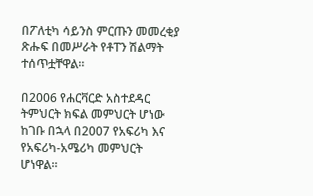በፖለቲካ ሳይንስ ምርጡን መመረቂያ ጽሑፍ በመሥራት የቶፐን ሽልማት ተሰጥቷቸዋል።

በ2006 የሐርቫርድ አስተደዳር ትምህርት ክፍል መምህርት ሆነው ከገቡ በኋላ በ2007 የአፍሪካ እና የአፍሪካ-አሜሪካ መምህርት ሆነዋል።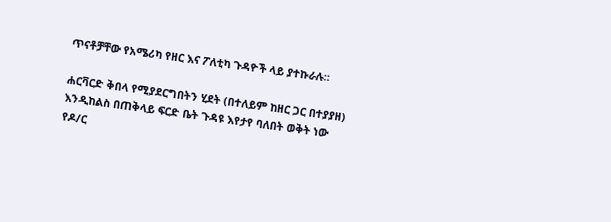ጥናቶቻቸው የአሜሪካ የዘር እና ፖለቲካ ጉዳዮች ላይ ያተኩራሉ።

ሐርቫርድ ቅበላ የሚያደርግበትን ሂደት (በተለይም ከዘር ጋር በተያያዘ) እንዲከልስ በጠቅላይ ፍርድ ቤት ጉዳዩ እየታየ ባለበት ወቅት ነው የዶ/ር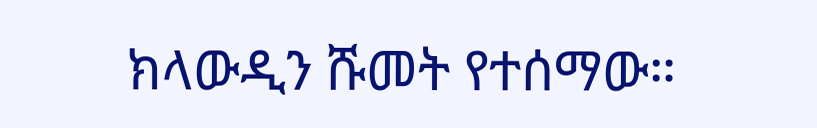ክላውዲን ሹመት የተሰማው።